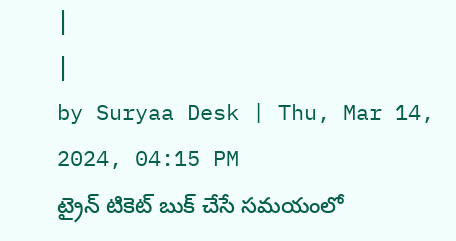|
|
by Suryaa Desk | Thu, Mar 14, 2024, 04:15 PM
ట్రైన్ టికెట్ బుక్ చేసే సమయంలో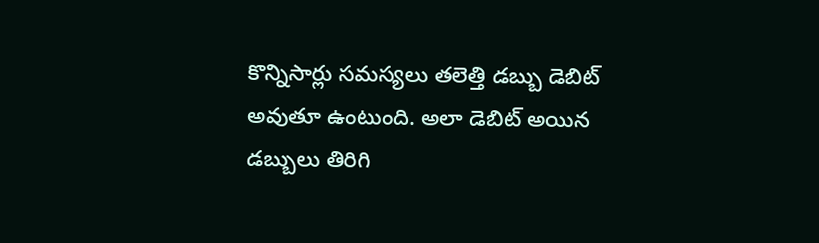కొన్నిసార్లు సమస్యలు తలెత్తి డబ్బు డెబిట్ అవుతూ ఉంటుంది. అలా డెబిట్ అయిన డబ్బులు తిరిగి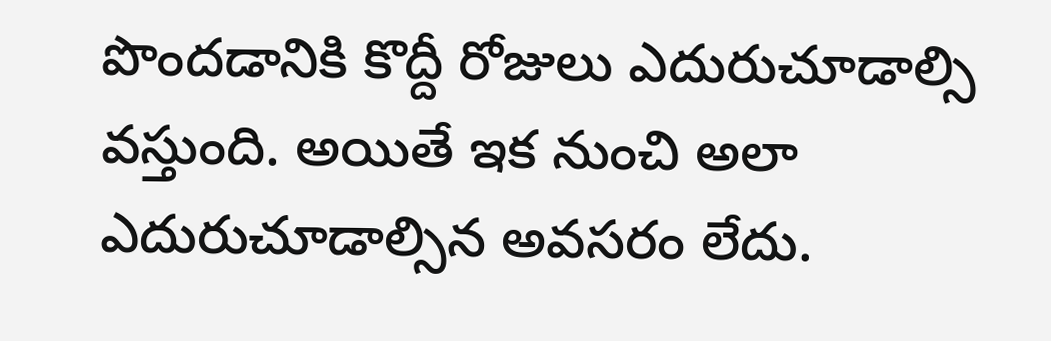పొందడానికి కొద్దీ రోజులు ఎదురుచూడాల్సి వస్తుంది. అయితే ఇక నుంచి అలా ఎదురుచూడాల్సిన అవసరం లేదు.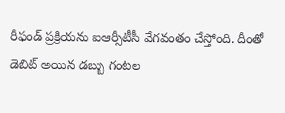రీఫండ్ ప్రక్రియను ఐఆర్సీటీసీ వేగవంతం చేస్తోంది. దీంతో డెబిట్ అయిన డబ్బు గంటల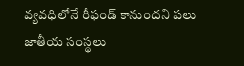వ్యవధిలోనే రీఫండ్ కానుందని పలు జాతీయ సంస్థలు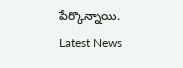పేర్కొన్నాయి.
Latest News